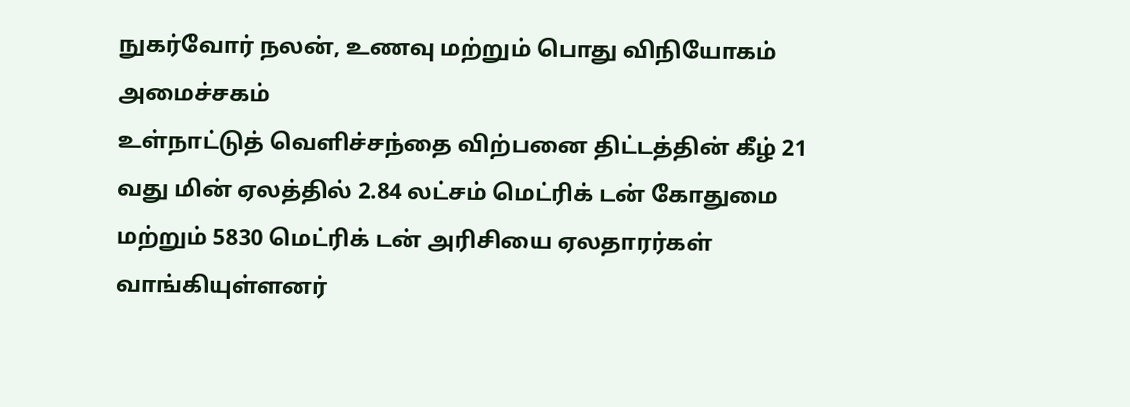நுகர்வோர் நலன், உணவு மற்றும் பொது விநியோகம் அமைச்சகம்
உள்நாட்டுத் வெளிச்சந்தை விற்பனை திட்டத்தின் கீழ் 21 வது மின் ஏலத்தில் 2.84 லட்சம் மெட்ரிக் டன் கோதுமை மற்றும் 5830 மெட்ரிக் டன் அரிசியை ஏலதாரர்கள் வாங்கியுள்ளனர்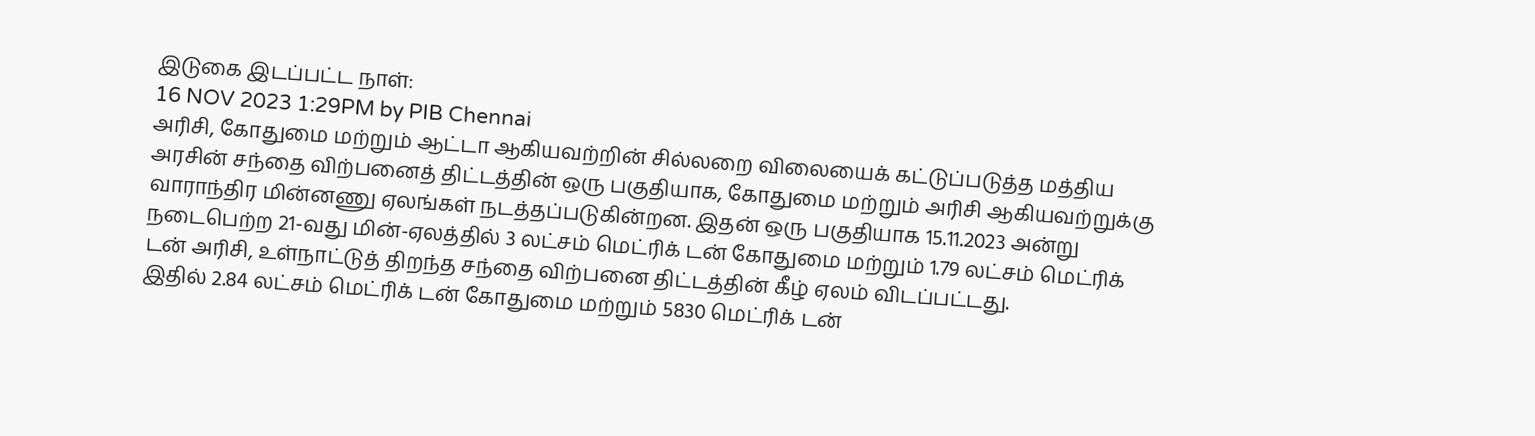இடுகை இடப்பட்ட நாள்:
16 NOV 2023 1:29PM by PIB Chennai
அரிசி, கோதுமை மற்றும் ஆட்டா ஆகியவற்றின் சில்லறை விலையைக் கட்டுப்படுத்த மத்திய அரசின் சந்தை விற்பனைத் திட்டத்தின் ஒரு பகுதியாக, கோதுமை மற்றும் அரிசி ஆகியவற்றுக்கு வாராந்திர மின்னணு ஏலங்கள் நடத்தப்படுகின்றன. இதன் ஒரு பகுதியாக 15.11.2023 அன்று நடைபெற்ற 21-வது மின்-ஏலத்தில் 3 லட்சம் மெட்ரிக் டன் கோதுமை மற்றும் 1.79 லட்சம் மெட்ரிக் டன் அரிசி, உள்நாட்டுத் திறந்த சந்தை விற்பனை திட்டத்தின் கீழ் ஏலம் விடப்பட்டது.
இதில் 2.84 லட்சம் மெட்ரிக் டன் கோதுமை மற்றும் 5830 மெட்ரிக் டன்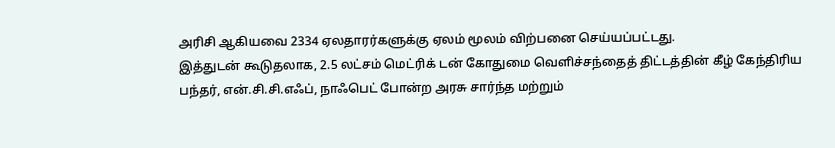அரிசி ஆகியவை 2334 ஏலதாரர்களுக்கு ஏலம் மூலம் விற்பனை செய்யப்பட்டது.
இத்துடன் கூடுதலாக, 2.5 லட்சம் மெட்ரிக் டன் கோதுமை வெளிச்சந்தைத் திட்டத்தின் கீழ் கேந்திரிய பந்தர், என்.சி.சி.எஃப், நாஃபெட் போன்ற அரசு சார்ந்த மற்றும்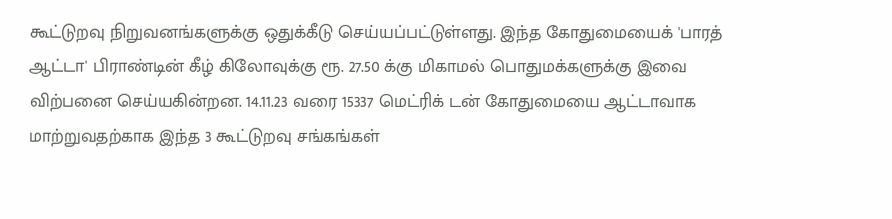கூட்டுறவு நிறுவனங்களுக்கு ஒதுக்கீடு செய்யப்பட்டுள்ளது. இந்த கோதுமையைக் 'பாரத் ஆட்டா' பிராண்டின் கீழ் கிலோவுக்கு ரூ. 27.50 க்கு மிகாமல் பொதுமக்களுக்கு இவை விற்பனை செய்யகின்றன. 14.11.23 வரை 15337 மெட்ரிக் டன் கோதுமையை ஆட்டாவாக மாற்றுவதற்காக இந்த 3 கூட்டுறவு சங்கங்கள்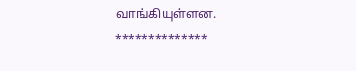வாங்கியுள்ளன.
**************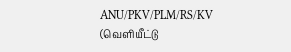ANU/PKV/PLM/RS/KV
(வெளியீட்டு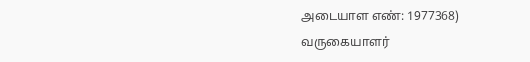அடையாள எண்: 1977368)
வருகையாளர்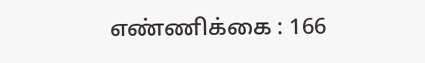எண்ணிக்கை : 166